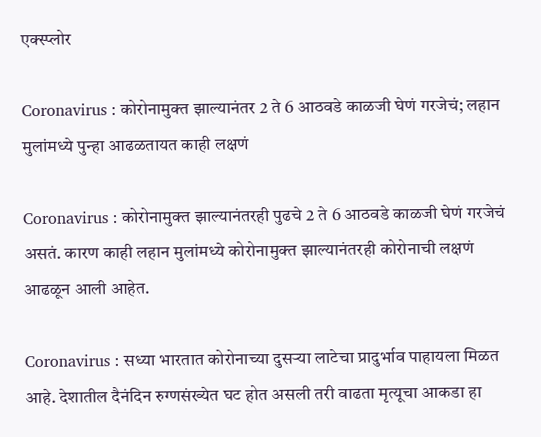एक्स्प्लोर

Coronavirus : कोरोनामुक्त झाल्यानंतर 2 ते 6 आठवडे काळजी घेणं गरजेचं; लहान मुलांमध्ये पुन्हा आढळतायत काही लक्षणं

Coronavirus : कोरोनामुक्त झाल्यानंतरही पुढचे 2 ते 6 आठवडे काळजी घेणं गरजेचं असतं. कारण काही लहान मुलांमध्ये कोरोनामुक्त झाल्यानंतरही कोरोनाची लक्षणं आढळून आली आहेत.

Coronavirus : सध्या भारतात कोरोनाच्या दुसऱ्या लाटेचा प्रादुर्भाव पाहायला मिळत आहे. देशातील दैनंदिन रुग्णसंख्येत घट होत असली तरी वाढता मृत्यूचा आकडा हा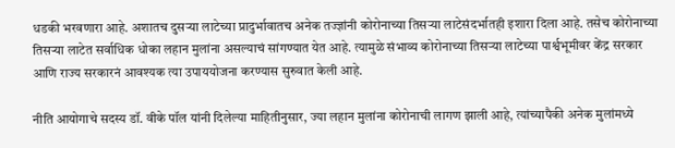धडकी भरवणारा आहे. अशातच दुसऱ्या लाटेच्या प्रादुर्भावातच अनेक तज्ज्ञांनी कोरोनाच्या तिसऱ्या लाटेसंदर्भातही इशारा दिला आहे. तसेच कोरोनाच्या तिसऱ्या लाटेत सर्वाधिक धोका लहान मुलांना असल्याचं सांगण्यात येत आहे. त्यामुळे संभाव्य कोरोनाच्या तिसऱ्या लाटेच्या पार्श्वभूमीवर केंद्र सरकार आणि राज्य सरकारनं आवश्यक त्या उपाययोजना करण्यास सुरुवात केली आहे.

नीति आयोगाचे सदस्य डॉ. वीके पॉल यांनी दिलेल्या माहितीनुसार, ज्या लहान मुलांना कोरोनाची लागण झाली आहे, त्यांच्यापैकी अनेक मुलांमध्ये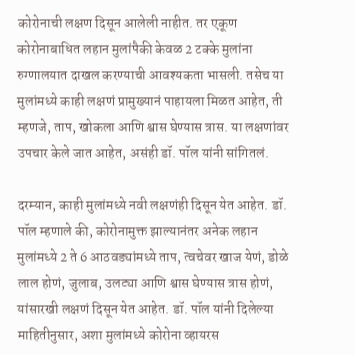कोरोनाची लक्षण दिसून आलेली नाहीत. तर एकूण कोरोनाबाधित लहान मुलांपैकी केवळ 2 टक्के मुलांना रुग्णालयात दाखल करण्याची आवश्यकता भासली. तसेच या मुलांमध्ये काही लक्षणं प्रामुख्यानं पाहायला मिळत आहेत, ती म्हणजे, ताप, खोकला आणि श्वास घेण्यास त्रास. या लक्षणांवर उपचार केले जात आहेत, असंही डॉ. पॉल यांनी सांगितलं.

दरम्यान, काही मुलांमध्ये नवी लक्षणंही दिसून येत आहेत. डॉ. पॉल म्हणाले की, कोरोनामुक्त झाल्यानंतर अनेक लहान मुलांमध्ये 2 ते 6 आठवड्यांमध्ये ताप, त्वचेवर खाज येणं, डोळे लाल होणं, जुलाब, उलट्या आणि श्वास घेण्यास त्रास होणं, यांसारखी लक्षणं दिसून येत आहेत. डॉ. पॉल यांनी दिलेल्या माहितीनुसार, अशा मुलांमध्ये कोरोना व्हायरस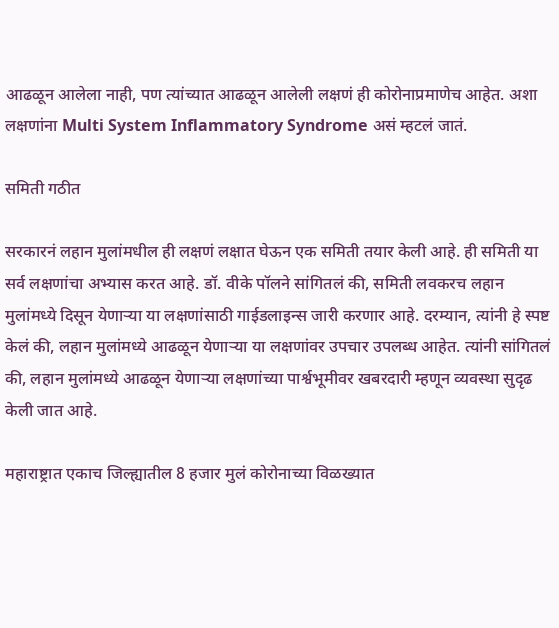आढळून आलेला नाही, पण त्यांच्यात आढळून आलेली लक्षणं ही कोरोनाप्रमाणेच आहेत. अशा लक्षणांना Multi System Inflammatory Syndrome असं म्हटलं जातं.

समिती गठीत

सरकारनं लहान मुलांमधील ही लक्षणं लक्षात घेऊन एक समिती तयार केली आहे. ही समिती या सर्व लक्षणांचा अभ्यास करत आहे. डॉ. वीके पॉलने सांगितलं की, समिती लवकरच लहान मुलांमध्ये दिसून येणाऱ्या या लक्षणांसाठी गाईडलाइन्स जारी करणार आहे. दरम्यान, त्यांनी हे स्पष्ट केलं की, लहान मुलांमध्ये आढळून येणाऱ्या या लक्षणांवर उपचार उपलब्ध आहेत. त्यांनी सांगितलं की, लहान मुलांमध्ये आढळून येणाऱ्या लक्षणांच्या पार्श्वभूमीवर खबरदारी म्हणून व्यवस्था सुदृढ केली जात आहे.

महाराष्ट्रात एकाच जिल्ह्यातील 8 हजार मुलं कोरोनाच्या विळख्यात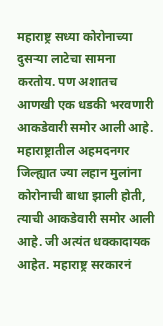महाराष्ट्र सध्या कोरोनाच्या दुसऱ्या लाटेचा सामना करतोय. पण अशातच आणखी एक धडकी भरवणारी आकडेवारी समोर आली आहे. महाराष्ट्रातील अहमदनगर जिल्ह्यात ज्या लहान मुलांना कोरोनाची बाधा झाली होती, त्याची आकडेवारी समोर आली आहे. जी अत्यंत धक्कादायक आहेत. महाराष्ट्र सरकारनं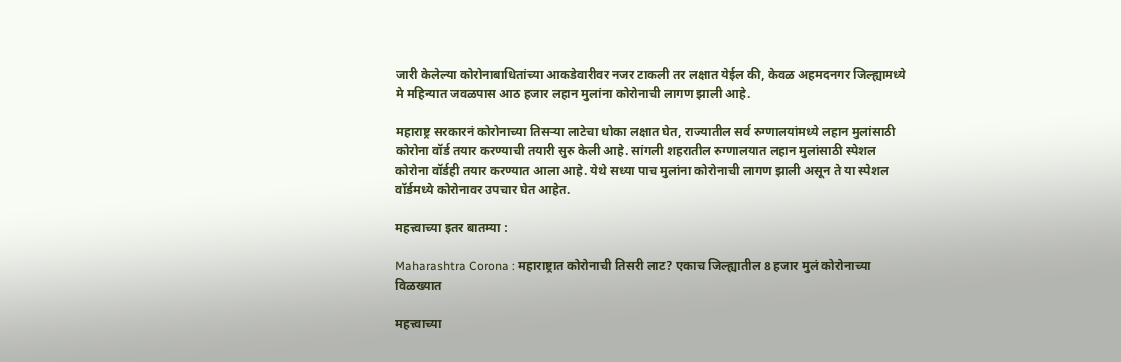जारी केलेल्या कोरोनाबाधितांच्या आकडेवारीवर नजर टाकली तर लक्षात येईल की, केवळ अहमदनगर जिल्ह्यामध्ये मे महिन्यात जवळपास आठ हजार लहान मुलांना कोरोनाची लागण झाली आहे.

महाराष्ट्र सरकारनं कोरोनाच्या तिसऱ्या लाटेचा धोका लक्षात घेत, राज्यातील सर्व रुग्णालयांमध्ये लहान मुलांसाठी कोरोना वॉर्ड तयार करण्याची तयारी सुरु केली आहे. सांगली शहरातील रुग्णालयात लहान मुलांसाठी स्पेशल कोरोना वॉर्डही तयार करण्यात आला आहे. येथे सध्या पाच मुलांना कोरोनाची लागण झाली असून ते या स्पेशल वॉर्डमध्ये कोरोनावर उपचार घेत आहेत.

महत्त्वाच्या इतर बातम्या :

Maharashtra Corona : महाराष्ट्रात कोरोनाची तिसरी लाट? एकाच जिल्ह्यातील 8 हजार मुलं कोरोनाच्या विळख्यात

महत्त्वाच्या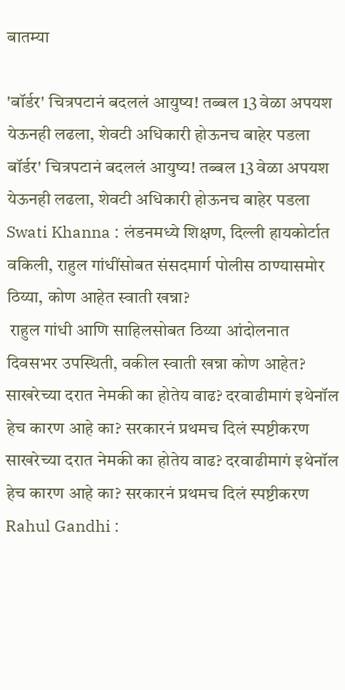बातम्या

'बॉर्डर' चित्रपटानं बदललं आयुष्य! तब्बल 13 वेळा अपयश येऊनही लढला, शेवटी अधिकारी होऊनच बाहेर पडला
बॉर्डर' चित्रपटानं बदललं आयुष्य! तब्बल 13 वेळा अपयश येऊनही लढला, शेवटी अधिकारी होऊनच बाहेर पडला
Swati Khanna : लंडनमध्ये शिक्षण, दिल्ली हायकोर्टात वकिली, राहुल गांधींसोबत संसदमार्ग पोलीस ठाण्यासमोर ठिय्या, कोण आहेत स्वाती खन्ना?
 राहुल गांधी आणि साहिलसोबत ठिय्या आंदोलनात दिवसभर उपस्थिती, वकील स्वाती खन्ना कोण आहेत?
साखरेच्या दरात नेमकी का होतेय वाढ? दरवाढीमागं इथेनॉल हेच कारण आहे का? सरकारनं प्रथमच दिलं स्पष्टीकरण
साखरेच्या दरात नेमकी का होतेय वाढ? दरवाढीमागं इथेनॉल हेच कारण आहे का? सरकारनं प्रथमच दिलं स्पष्टीकरण
Rahul Gandhi :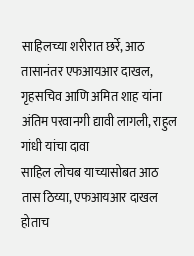साहिलच्या शरीरात छर्रे, आठ तासानंतर एफआयआर दाखल, गृहसचिव आणि अमित शाह यांना अंतिम परवानगी द्यावी लागली, राहुल गांधी यांचा दावा
साहिल लोचब याच्यासोबत आठ तास ठिय्या, एफआयआर दाखल होताच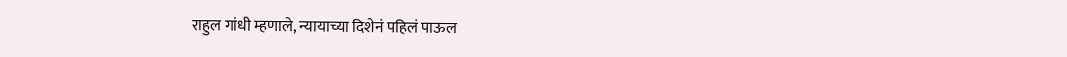राहुल गांधी म्हणाले, न्यायाच्या दिशेनं पहिलं पाऊल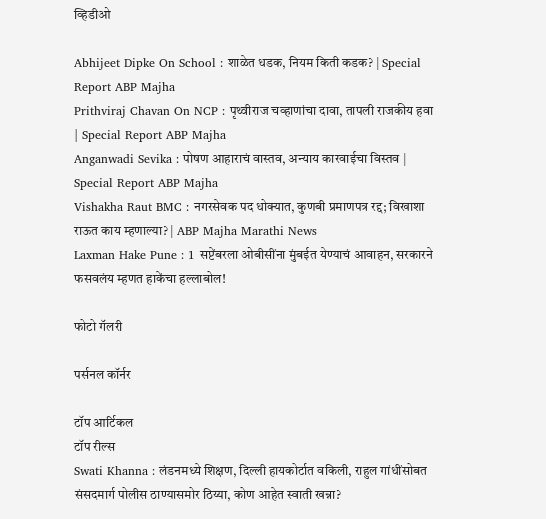व्हिडीओ

Abhijeet Dipke On School : शाळेत धडक, नियम किती कडक? | Special Report ABP Majha
Prithviraj Chavan On NCP : पृथ्वीराज चव्हाणांचा दावा, तापली राजकीय हवा | Special Report ABP Majha
Anganwadi Sevika : पोषण आहाराचं वास्तव, अन्याय कारवाईचा विस्तव | Special Report ABP Majha
Vishakha Raut BMC : नगरसेवक पद धोक्यात, कुणबी प्रमाणपत्र रद्द; विखाशा राऊत काय म्हणाल्या? | ABP Majha Marathi News
Laxman Hake Pune : 1 सप्टेंबरला ओबीसींना मुंबईत येण्याचं आवाहन, सरकारने फसवलंय म्हणत हाकेंचा हल्लाबोल!

फोटो गॅलरी

पर्सनल कॉर्नर

टॉप आर्टिकल
टॉप रील्स
Swati Khanna : लंडनमध्ये शिक्षण, दिल्ली हायकोर्टात वकिली, राहुल गांधींसोबत संसदमार्ग पोलीस ठाण्यासमोर ठिय्या, कोण आहेत स्वाती खन्ना?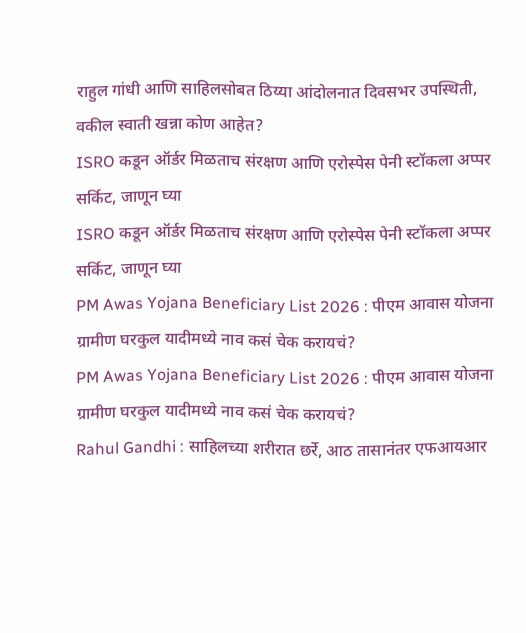राहुल गांधी आणि साहिलसोबत ठिय्या आंदोलनात दिवसभर उपस्थिती, वकील स्वाती खन्ना कोण आहेत?
ISRO कडून ऑर्डर मिळताच संरक्षण आणि एरोस्पेस पेनी स्टॉकला अप्पर सर्किट, जाणून घ्या
ISRO कडून ऑर्डर मिळताच संरक्षण आणि एरोस्पेस पेनी स्टॉकला अप्पर सर्किट, जाणून घ्या
PM Awas Yojana Beneficiary List 2026 : पीएम आवास योजना ग्रामीण घरकुल यादीमध्ये नाव कसं चेक करायचं?
PM Awas Yojana Beneficiary List 2026 : पीएम आवास योजना ग्रामीण घरकुल यादीमध्ये नाव कसं चेक करायचं?
Rahul Gandhi : साहिलच्या शरीरात छर्रे, आठ तासानंतर एफआयआर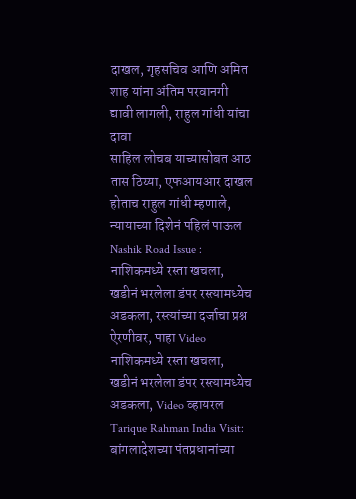दाखल, गृहसचिव आणि अमित शाह यांना अंतिम परवानगी द्यावी लागली, राहुल गांधी यांचा दावा
साहिल लोचब याच्यासोबत आठ तास ठिय्या, एफआयआर दाखल होताच राहुल गांधी म्हणाले, न्यायाच्या दिशेनं पहिलं पाऊल
Nashik Road Issue : नाशिकमध्ये रस्ता खचला, खडीनं भरलेला डंपर रस्त्यामध्येच अडकला, रस्त्यांच्या दर्जाचा प्रश्न ऐरणीवर, पाहा Video
नाशिकमध्ये रस्ता खचला, खडीनं भरलेला डंपर रस्त्यामध्येच अडकला, Video व्हायरल
Tarique Rahman India Visit: बांगलादेशच्या पंतप्रधानांच्या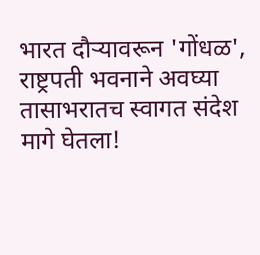भारत दौऱ्यावरून 'गोंधळ', राष्ट्रपती भवनाने अवघ्या तासाभरातच स्वागत संदेश मागे घेतला!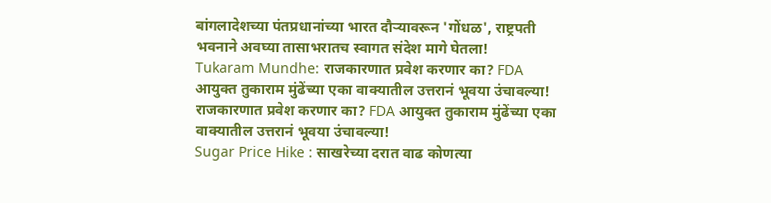बांगलादेशच्या पंतप्रधानांच्या भारत दौऱ्यावरून 'गोंधळ', राष्ट्रपती भवनाने अवघ्या तासाभरातच स्वागत संदेश मागे घेतला!
Tukaram Mundhe: राजकारणात प्रवेश करणार का? FDA आयुक्त तुकाराम मुंढेंच्या एका वाक्यातील उत्तरानं भूवया उंचावल्या!
राजकारणात प्रवेश करणार का? FDA आयुक्त तुकाराम मुंढेंच्या एका वाक्यातील उत्तरानं भूवया उंचावल्या!
Sugar Price Hike : साखरेच्या दरात वाढ कोणत्या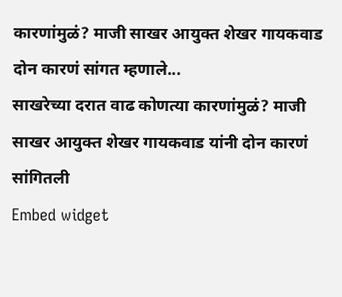कारणांमुळं? माजी साखर आयुक्त शेखर गायकवाड दोन कारणं सांगत म्हणाले...
साखरेच्या दरात वाढ कोणत्या कारणांमुळं? माजी साखर आयुक्त शेखर गायकवाड यांनी दोन कारणं सांगितली
Embed widget